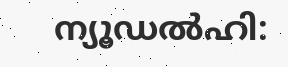ന്യൂഡല്‍ഹി: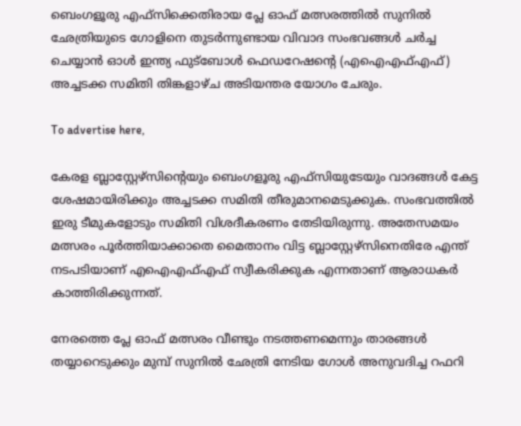ബെംഗളൂരു എഫ്‌സിക്കെതിരായ പ്ലേ ഓഫ് മത്സരത്തില്‍ സുനില്‍ ഛേത്രിയുടെ ഗോളിനെ തുടര്‍ന്നുണ്ടായ വിവാദ സംഭവങ്ങള്‍ ചര്‍ച്ച ചെയ്യാന്‍ ഓള്‍ ഇന്ത്യ ഫുട്‌ബോള്‍ ഫെഡറേഷന്റെ (എഐഎഫ്എഫ്) അച്ചടക്ക സമിതി തിങ്കളാഴ്ച അടിയന്തര യോഗം ചേരും.

To advertise here,

കേരള ബ്ലാസ്റ്റേഴ്‌സിന്റെയും ബെംഗളൂരു എഫ്‌സിയുടേയും വാദങ്ങള്‍ കേട്ട ശേഷമായിരിക്കും അച്ചടക്ക സമിതി തീരുമാനമെടുക്കുക. സംഭവത്തില്‍ ഇരു ടീമുകളോടും സമിതി വിശദീകരണം തേടിയിരുന്നു. അതേസമയം മത്സരം പൂര്‍ത്തിയാക്കാതെ മൈതാനം വിട്ട ബ്ലാസ്റ്റേഴ്‌സിനെതിരേ എന്ത് നടപടിയാണ് എഐഎഫ്എഫ് സ്വീകരിക്കുക എന്നതാണ് ആരാധകര്‍ കാത്തിരിക്കുന്നത്.

നേരത്തെ പ്ലേ ഓഫ് മത്സരം വീണ്ടും നടത്തണമെന്നും താരങ്ങള്‍ തയ്യാറെടുക്കും മുമ്പ് സുനില്‍ ഛേത്രി നേടിയ ഗോള്‍ അനുവദിച്ച റഫറി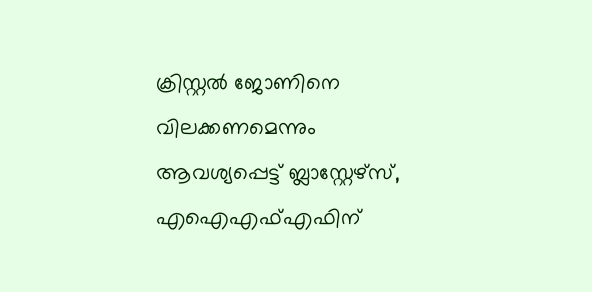ക്രിസ്റ്റല്‍ ജോണിനെ വിലക്കണമെന്നും ആവശ്യപ്പെട്ട് ബ്ലാസ്റ്റേഴ്‌സ്, എഐഎഫ്എഫിന്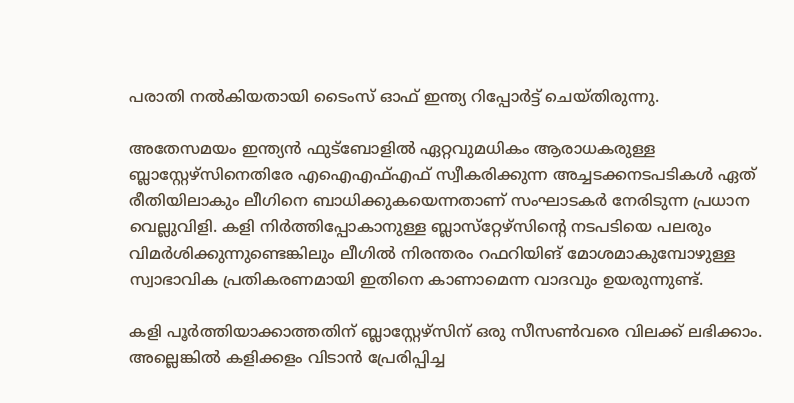പരാതി നല്‍കിയതായി ടൈംസ് ഓഫ് ഇന്ത്യ റിപ്പോര്‍ട്ട് ചെയ്തിരുന്നു.

അതേസമയം ഇന്ത്യന്‍ ഫുട്ബോളില്‍ ഏറ്റവുമധികം ആരാധകരുള്ള ബ്ലാസ്റ്റേഴ്‌സിനെതിരേ എഐഎഫ്എഫ് സ്വീകരിക്കുന്ന അച്ചടക്കനടപടികള്‍ ഏത് രീതിയിലാകും ലീഗിനെ ബാധിക്കുകയെന്നതാണ് സംഘാടകര്‍ നേരിടുന്ന പ്രധാന വെല്ലുവിളി. കളി നിര്‍ത്തിപ്പോകാനുള്ള ബ്ലാസ്‌റ്റേഴ്‌സിന്റെ നടപടിയെ പലരും വിമര്‍ശിക്കുന്നുണ്ടെങ്കിലും ലീഗില്‍ നിരന്തരം റഫറിയിങ് മോശമാകുമ്പോഴുള്ള സ്വാഭാവിക പ്രതികരണമായി ഇതിനെ കാണാമെന്ന വാദവും ഉയരുന്നുണ്ട്.

കളി പൂര്‍ത്തിയാക്കാത്തതിന് ബ്ലാസ്റ്റേഴ്സിന് ഒരു സീസണ്‍വരെ വിലക്ക് ലഭിക്കാം. അല്ലെങ്കില്‍ കളിക്കളം വിടാന്‍ പ്രേരിപ്പിച്ച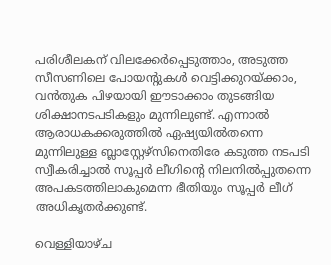പരിശീലകന് വിലക്കേര്‍പ്പെടുത്താം, അടുത്ത സീസണിലെ പോയന്റുകള്‍ വെട്ടിക്കുറയ്ക്കാം, വന്‍തുക പിഴയായി ഈടാക്കാം തുടങ്ങിയ ശിക്ഷാനടപടികളും മുന്നിലുണ്ട്. എന്നാല്‍ ആരാധകക്കരുത്തില്‍ ഏഷ്യയില്‍തന്നെ മുന്നിലുള്ള ബ്ലാസ്റ്റേഴ്സിനെതിരേ കടുത്ത നടപടി സ്വീകരിച്ചാല്‍ സൂപ്പര്‍ ലീഗിന്റെ നിലനില്‍പ്പുതന്നെ അപകടത്തിലാകുമെന്ന ഭീതിയും സൂപ്പര്‍ ലീഗ് അധികൃതര്‍ക്കുണ്ട്.

വെള്ളിയാഴ്ച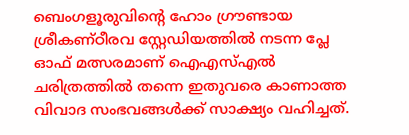ബെംഗളൂരുവിന്റെ ഹോം ഗ്രൗണ്ടായ ശ്രീകണ്ഠീരവ സ്റ്റേഡിയത്തില്‍ നടന്ന പ്ലേ ഓഫ് മത്സരമാണ് ഐഎസ്എല്‍ ചരിത്രത്തില്‍ തന്നെ ഇതുവരെ കാണാത്ത വിവാദ സംഭവങ്ങള്‍ക്ക് സാക്ഷ്യം വഹിച്ചത്.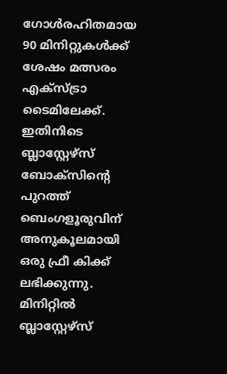ഗോള്‍രഹിതമായ 90 മിനിറ്റുകള്‍ക്ക് ശേഷം മത്സരം എക്സ്ട്രാ ടൈമിലേക്ക്. ഇതിനിടെ ബ്ലാസ്റ്റേഴ്സ് ബോക്സിന്റെ പുറത്ത് ബെംഗളൂരുവിന് അനുകൂലമായി ഒരു ഫ്രീ കിക്ക് ലഭിക്കുന്നു. മിനിറ്റില്‍ ബ്ലാസ്റ്റേഴ്സ്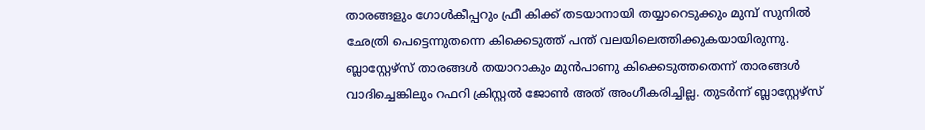താരങ്ങളും ഗോള്‍കീപ്പറും ഫ്രീ കിക്ക് തടയാനായി തയ്യാറെടുക്കും മുമ്പ് സുനില്‍ ഛേത്രി പെട്ടെന്നുതന്നെ കിക്കെടുത്ത് പന്ത് വലയിലെത്തിക്കുകയായിരുന്നു. ബ്ലാസ്റ്റേഴ്‌സ് താരങ്ങള്‍ തയാറാകും മുന്‍പാണു കിക്കെടുത്തതെന്ന് താരങ്ങള്‍ വാദിച്ചെങ്കിലും റഫറി ക്രിസ്റ്റല്‍ ജോണ്‍ അത് അംഗീകരിച്ചില്ല. തുടര്‍ന്ന് ബ്ലാസ്റ്റേഴ്‌സ്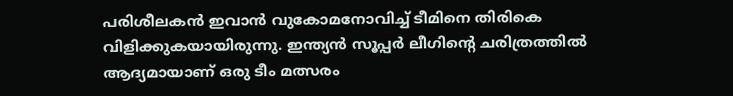പരിശീലകന്‍ ഇവാന്‍ വുകോമനോവിച്ച് ടീമിനെ തിരികെ വിളിക്കുകയായിരുന്നു. ഇന്ത്യന്‍ സൂപ്പര്‍ ലീഗിന്റെ ചരിത്രത്തില്‍ ആദ്യമായാണ് ഒരു ടീം മത്സരം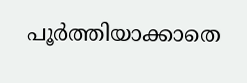പൂര്‍ത്തിയാക്കാതെ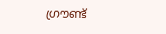ഗ്രൗണ്ട്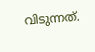വിടുന്നത്.